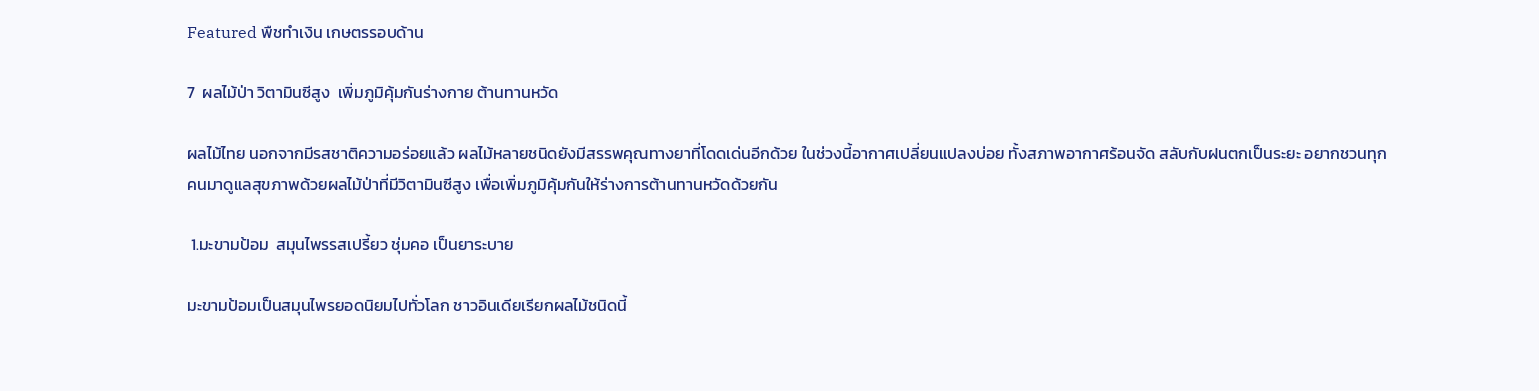Featured พืชทำเงิน เกษตรรอบด้าน

7  ผลไม้ป่า วิตามินซีสูง  เพิ่มภูมิคุ้มกันร่างกาย ต้านทานหวัด

ผลไม้ไทย นอกจากมีรสชาติความอร่อยแล้ว ผลไม้หลายชนิดยังมีสรรพคุณทางยาที่โดดเด่นอีกด้วย ในช่วงนี้อากาศเปลี่ยนแปลงบ่อย ทั้งสภาพอากาศร้อนจัด สลับกับฝนตกเป็นระยะ อยากชวนทุกคนมาดูแลสุขภาพด้วยผลไม้ป่าที่มีวิตามินซีสูง เพื่อเพิ่มภูมิคุ้มกันให้ร่างการต้านทานหวัดด้วยกัน

 1.มะขามป้อม  สมุนไพรรสเปรี้ยว ชุ่มคอ เป็นยาระบาย

มะขามป้อมเป็นสมุนไพรยอดนิยมไปทั่วโลก ชาวอินเดียเรียกผลไม้ชนิดนี้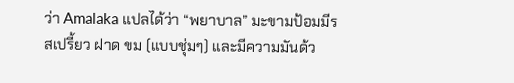ว่า Amalaka แปลได้ว่า “พยาบาล” มะขามป้อมมีรสเปรี้ยว ฝาด ขม (แบบชุ่มๆ) และมีความมันด้ว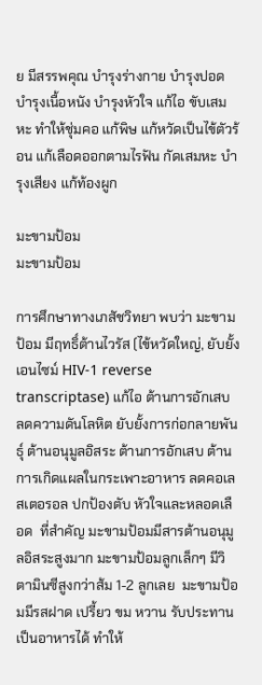ย มีสรรพคุณ บำรุงร่างกาย บำรุงปอด บำรุงเนื้อหนัง บำรุงหัวใจ แก้ไอ ขับเสมหะ ทำให้ชุ่มคอ แก้พิษ แก้หวัดเป็นไข้ตัวร้อน แก้เลือดออกตามไรฟัน กัดเสมหะ บำรุงเสียง แก้ท้องผูก

มะขามป้อม
มะขามป้อม

การศึกษาทางเภสัชวิทยา พบว่า มะขามป้อม มีฤทธิ์ต้านไวรัส (ไข้หวัดใหญ่, ยับยั้งเอนไซม์ HIV-1 reverse transcriptase) แก้ไอ ต้านการอักเสบ ลดความดันโลหิต ยับยั้งการก่อกลายพันธุ์ ต้านอนุมูลอิสระ ต้านการอักเสบ ต้านการเกิดแผลในกระเพาะอาหาร ลดคอเลสเตอรอล ปกป้องตับ หัวใจและหลอดเลือด  ที่สำคัญ มะขามป้อมมีสารต้านอนุมูลอิสระสูงมาก มะขามป้อมลูกเล็กๆ มีวิตามินซีสูงกว่าส้ม 1-2 ลูกเลย  มะขามป้อมมีรสฝาด เปรี้ยว ขม หวาน รับประทานเป็นอาหารได้ ทำให้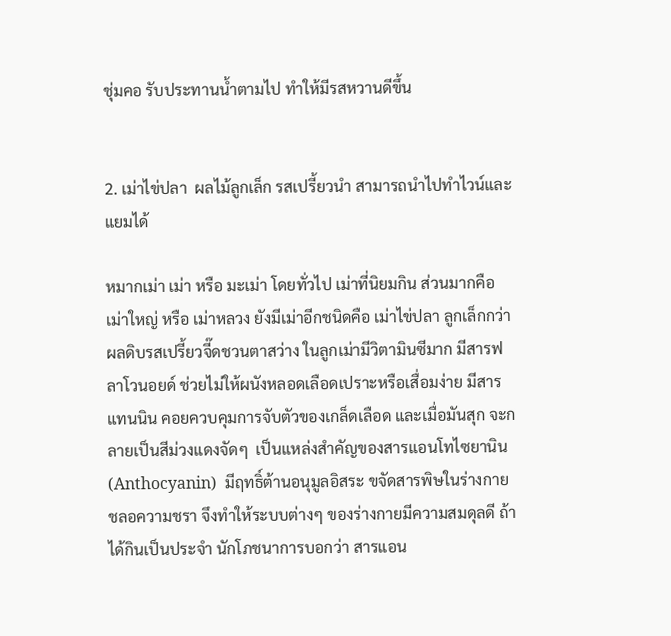ชุ่มคอ รับประทานน้ำตามไป ทำให้มีรสหวานดีขึ้น


2. เม่าไข่ปลา  ผลไม้ลูกเล็ก รสเปรี้ยวนำ สามารถนำไปทำไวน์และแยมได้

หมากเม่า เม่า หรือ มะเม่า โดยทั่วไป เม่าที่นิยมกิน ส่วนมากคือ เม่าใหญ่ หรือ เม่าหลวง ยังมีเม่าอีกชนิดคือ เม่าไข่ปลา ลูกเล็กกว่า ผลดิบรสเปรี้ยวจี๊ดชวนตาสว่าง ในลูกเม่ามีวิตามินซีมาก มีสารฟลาโวนอยด์ ช่วยไม่ให้ผนังหลอดเลือดเปราะหรือเสื่อมง่าย มีสารแทนนิน คอยควบคุมการจับตัวของเกล็ดเลือด และเมื่อมันสุก จะกลายเป็นสีม่วงแดงจัดๆ  เป็นแหล่งสำคัญของสารแอนโทไซยานิน (Anthocyanin)  มีฤทธิ์ต้านอนุมูลอิสระ ขจัดสารพิษในร่างกาย ชลอความชรา จึงทำให้ระบบต่างๆ ของร่างกายมีความสมดุลดี ถ้าได้กินเป็นประจำ นักโภชนาการบอกว่า สารแอน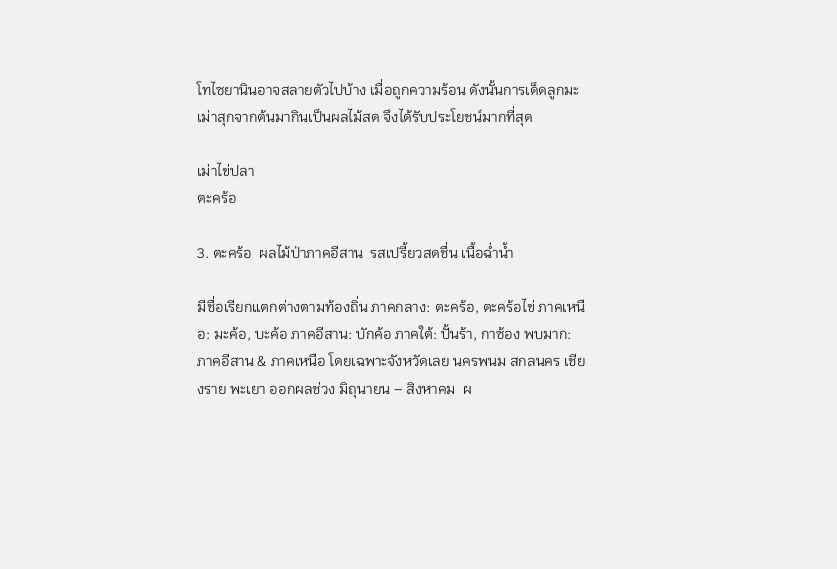โทไซยานินอาจสลายตัวไปบ้าง เมื่อถูกความร้อน ดังนั้นการเด็ดลูกมะเม่าสุกจากต้นมากินเป็นผลไม้สด จึงได้รับประโยชน์มากที่สุด

เม่าไข่ปลา
ตะคร้อ

3. ตะคร้อ  ผลไม้ป่าภาคอีสาน  รสเปรี้ยวสดชื่น เนื้อฉ่ำน้ำ

มีชื่อเรียกแตกต่างตามท้องถิ่น ภาคกลาง: ตะคร้อ, ตะคร้อไข่ ภาคเหนือ: มะค้อ, บะค้อ ภาคอีสาน: บักค้อ ภาคใต้: ปั้นร้า, กาซ้อง พบมาก: ภาคอีสาน & ภาคเหนือ โดยเฉพาะจังหวัดเลย นครพนม สกลนคร เชียงราย พะเยา ออกผลช่วง มิถุนายน – สิงหาคม  ผ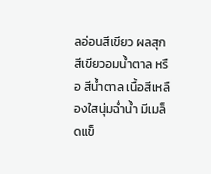ลอ่อนสีเขียว ผลสุกสีเขียวอมน้ำตาล หรือ สีน้ำตาล เนื้อสีเหลืองใสนุ่มฉ่ำน้ำ มีเมล็ดแข็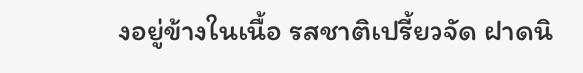งอยู่ข้างในเนื้อ รสชาติเปรี้ยวจัด ฝาดนิ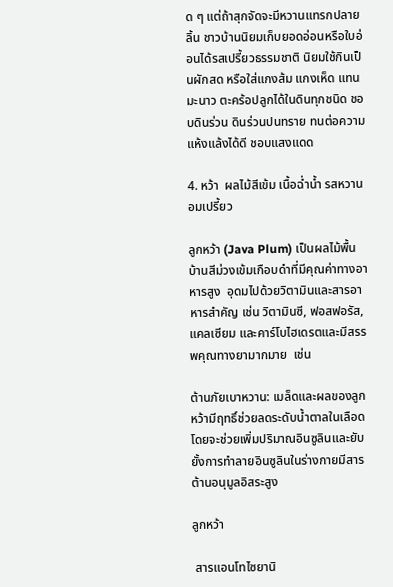ด ๆ แต่ถ้าสุกจัดจะมีหวานแทรกปลายลิ้น ชาวบ้านนิยมเก็บยอดอ่อนหรือใบอ่อนได้รสเปรี้ยวธรรมชาติ นิยมใช้กินเป็นผักสด หรือใส่แกงส้ม แกงเห็ด แทนมะนาว ตะคร้อปลูกได้ในดินทุกชนิด ชอบดินร่วน ดินร่วนปนทราย ทนต่อความแห้งแล้งได้ดี ชอบแสงแดด

4. หว้า  ผลไม้สีเข้ม เนื้อฉ่ำน้ำ รสหวานอมเปรี้ยว

ลูกหว้า (Java Plum) เป็นผลไม้พื้นบ้านสีม่วงเข้มเกือบดำที่มีคุณค่าทางอาหารสูง  อุดมไปด้วยวิตามินและสารอาหารสำคัญ เช่น วิตามินซี, ฟอสฟอรัส, แคลเซียม และคาร์โบไฮเดรตและมีสรรพคุณทางยามากมาย  เช่น

ต้านภัยเบาหวาน: เมล็ดและผลของลูกหว้ามีฤทธิ์ช่วยลดระดับน้ำตาลในเลือด โดยจะช่วยเพิ่มปริมาณอินซูลินและยับยั้งการทำลายอินซูลินในร่างกายมีสารต้านอนุมูลอิสระสูง

ลูกหว้า

 สารแอนโทไซยานิ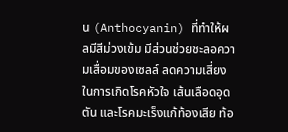น (Anthocyanin) ที่ทำให้ผลมีสีม่วงเข้ม มีส่วนช่วยชะลอความเสื่อมของเซลล์ ลดความเสี่ยงในการเกิดโรคหัวใจ เส้นเลือดอุดตัน และโรคมะเร็งแก้ท้องเสีย ท้อ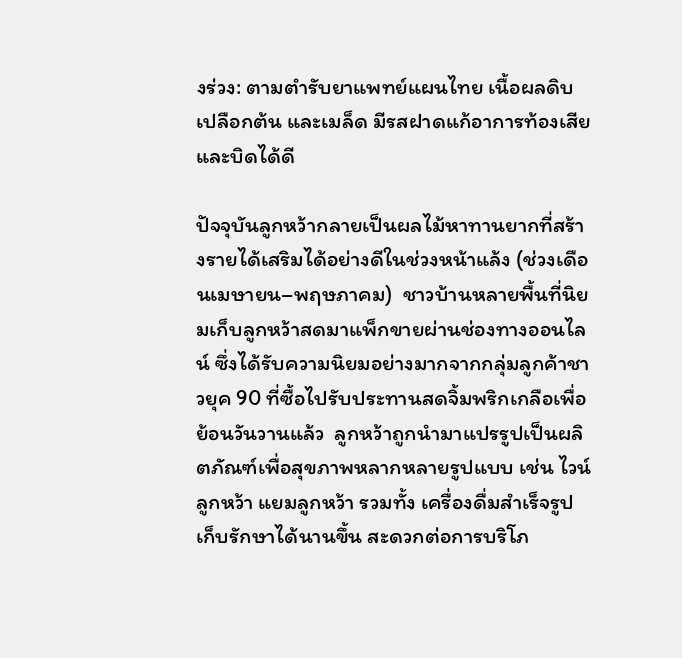งร่วง: ตามตำรับยาแพทย์แผนไทย เนื้อผลดิบ เปลือกต้น และเมล็ด มีรสฝาดแก้อาการท้องเสียและบิดได้ดี

ปัจจุบันลูกหว้ากลายเป็นผลไม้หาทานยากที่สร้างรายได้เสริมได้อย่างดีในช่วงหน้าแล้ง (ช่วงเดือนเมษายน–พฤษภาคม)  ชาวบ้านหลายพื้นที่นิยมเก็บลูกหว้าสดมาแพ็กขายผ่านช่องทางออนไลน์ ซึ่งได้รับความนิยมอย่างมากจากกลุ่มลูกค้าชาวยุค 90 ที่ซื้อไปรับประทานสดจิ้มพริกเกลือเพื่อย้อนวันวานแล้ว  ลูกหว้าถูกนำมาแปรรูปเป็นผลิตภัณฑ์เพื่อสุขภาพหลากหลายรูปแบบ เช่น ไวน์ลูกหว้า แยมลูกหว้า รวมทั้ง เครื่องดื่มสำเร็จรูป  เก็บรักษาได้นานขึ้น สะดวกต่อการบริโภ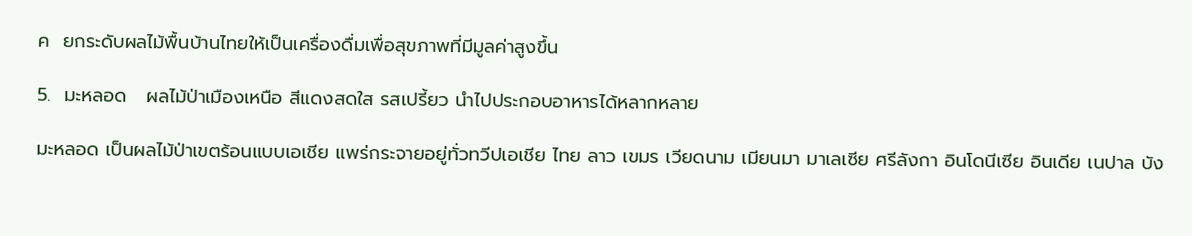ค  ยกระดับผลไม้พื้นบ้านไทยให้เป็นเครื่องดื่มเพื่อสุขภาพที่มีมูลค่าสูงขึ้น

5.  มะหลอด   ผลไม้ป่าเมืองเหนือ สีแดงสดใส รสเปรี้ยว นำไปประกอบอาหารได้หลากหลาย

มะหลอด เป็นผลไม้ป่าเขตร้อนแบบเอเชีย แพร่กระจายอยู่ทั่วทวีปเอเชีย ไทย ลาว เขมร เวียดนาม เมียนมา มาเลเซีย ศรีลังกา อินโดนีเซีย อินเดีย เนปาล บัง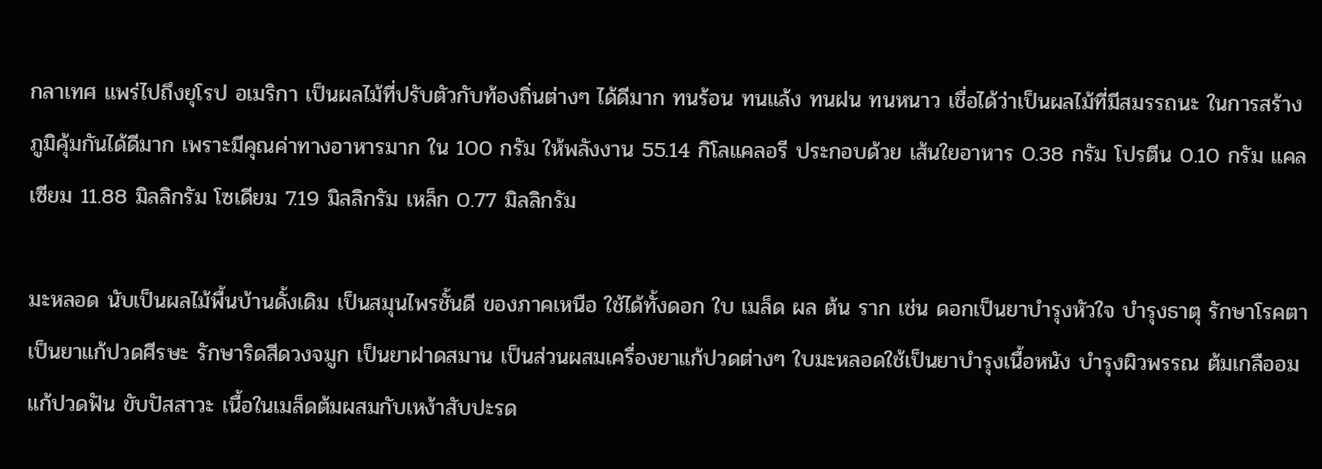กลาเทศ แพร่ไปถึงยุโรป อเมริกา เป็นผลไม้ที่ปรับตัวกับท้องถิ่นต่างๆ ได้ดีมาก ทนร้อน ทนแล้ง ทนฝน ทนหนาว เชื่อได้ว่าเป็นผลไม้ที่มีสมรรถนะ ในการสร้างภูมิคุ้มกันได้ดีมาก เพราะมีคุณค่าทางอาหารมาก ใน 100 กรัม ให้พลังงาน 55.14 กิโลแคลอรี ประกอบด้วย เส้นใยอาหาร 0.38 กรัม โปรตีน 0.10 กรัม แคลเซียม 11.88 มิลลิกรัม โซเดียม 7.19 มิลลิกรัม เหล็ก 0.77 มิลลิกรัม

มะหลอด นับเป็นผลไม้พื้นบ้านดั้งเดิม เป็นสมุนไพรชั้นดี ของภาคเหนือ ใช้ได้ทั้งดอก ใบ เมล็ด ผล ต้น ราก เช่น ดอกเป็นยาบำรุงหัวใจ บำรุงธาตุ รักษาโรคตา เป็นยาแก้ปวดศีรษะ รักษาริดสีดวงจมูก เป็นยาฝาดสมาน เป็นส่วนผสมเครื่องยาแก้ปวดต่างๆ ใบมะหลอดใช้เป็นยาบำรุงเนื้อหนัง บำรุงผิวพรรณ ต้มเกลืออมแก้ปวดฟัน ขับปัสสาวะ เนื้อในเมล็ดต้มผสมกับเหง้าสับปะรด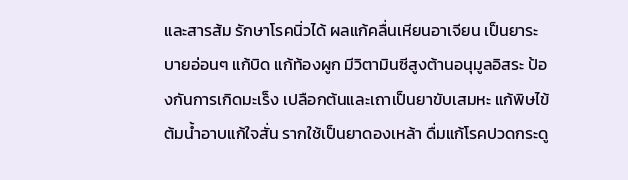และสารส้ม รักษาโรคนิ่วได้ ผลแก้คลื่นเหียนอาเจียน เป็นยาระบายอ่อนๆ แก้บิด แก้ท้องผูก มีวิตามินซีสูงต้านอนุมูลอิสระ ป้องกันการเกิดมะเร็ง เปลือกต้นและเถาเป็นยาขับเสมหะ แก้พิษไข้ ต้มน้ำอาบแก้ใจสั่น รากใช้เป็นยาดองเหล้า ดื่มแก้โรคปวดกระดู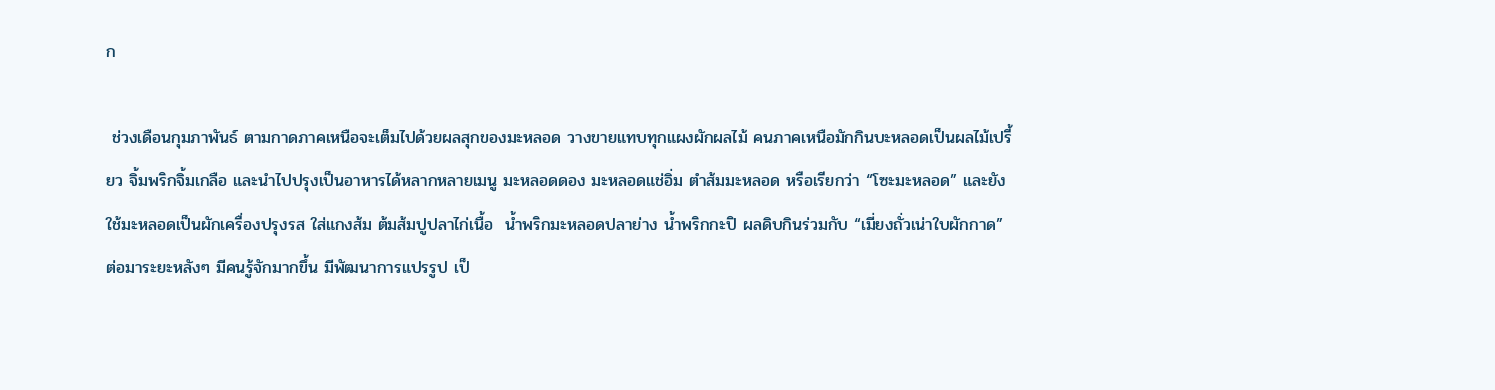ก

 ช่วงเดือนกุมภาพันธ์ ตามกาดภาคเหนือจะเต็มไปด้วยผลสุกของมะหลอด วางขายแทบทุกแผงผักผลไม้ คนภาคเหนือมักกินบะหลอดเป็นผลไม้เปรี้ยว จิ้มพริกจิ้มเกลือ และนำไปปรุงเป็นอาหารได้หลากหลายเมนู มะหลอดดอง มะหลอดแช่อิ่ม ตำส้มมะหลอด หรือเรียกว่า “โซะมะหลอด” และยังใช้มะหลอดเป็นผักเครื่องปรุงรส ใส่แกงส้ม ต้มส้มปูปลาไก่เนื้อ  น้ำพริกมะหลอดปลาย่าง น้ำพริกกะปิ ผลดิบกินร่วมกับ “เมี่ยงถั่วเน่าใบผักกาด” ต่อมาระยะหลังๆ มีคนรู้จักมากขึ้น มีพัฒนาการแปรรูป เป็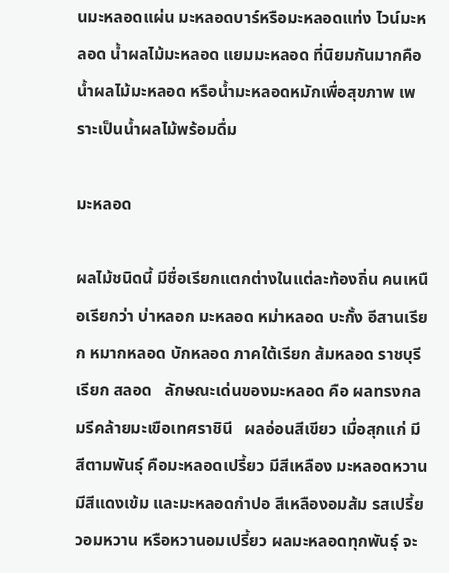นมะหลอดแผ่น มะหลอดบาร์หรือมะหลอดแท่ง ไวน์มะหลอด น้ำผลไม้มะหลอด แยมมะหลอด ที่นิยมกันมากคือ น้ำผลไม้มะหลอด หรือน้ำมะหลอดหมักเพื่อสุขภาพ เพราะเป็นน้ำผลไม้พร้อมดื่ม

มะหลอด

ผลไม้ชนิดนี้ มีชื่อเรียกแตกต่างในแต่ละท้องถิ่น คนเหนือเรียกว่า บ่าหลอก มะหลอด หม่าหลอด บะกั้ง อีสานเรียก หมากหลอด บักหลอด ภาคใต้เรียก ส้มหลอด ราชบุรีเรียก สลอด   ลักษณะเด่นของมะหลอด คือ ผลทรงกลมรีคล้ายมะเขือเทศราชินี   ผลอ่อนสีเขียว เมื่อสุกแก่ มีสีตามพันธุ์ คือมะหลอดเปรี้ยว มีสีเหลือง มะหลอดหวาน มีสีแดงเข้ม และมะหลอดกำปอ สีเหลืองอมส้ม รสเปรี้ยวอมหวาน หรือหวานอมเปรี้ยว ผลมะหลอดทุกพันธุ์ จะ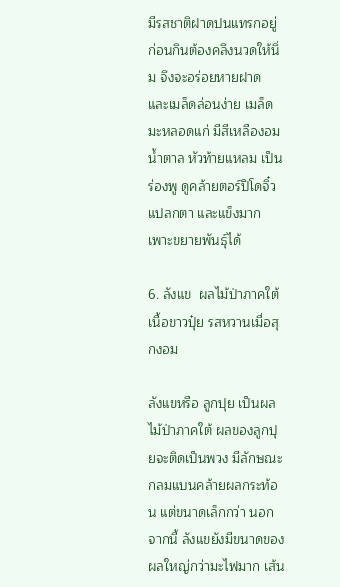มีรสชาติฝาดปนแทรกอยู่ ก่อนกินต้องคลึงนวดให้นิ่ม จึงจะอร่อยหายฝาด และเมล็ดล่อนง่าย เมล็ดมะหลอดแก่ มีสีเหลืองอมน้ำตาล หัวท้ายแหลม เป็นร่องพู ดูคล้ายตอร์ปิโดจิ๋ว แปลกตา และแข็งมาก เพาะขยายพันธุ์ได้

6. ลังแข  ผลไม้ป่าภาคใต้ เนื้อขาวปุ๋ย รสหวานเมื่อสุกงอม

ลังแขหรือ ลูกปุย เป็นผลไม้ป่าภาคใต้ ผลของลูกปุยจะติดเป็นพวง มีลักษณะกลมแบนคล้ายผลกระท้อน แต่ขนาดเล็กกว่า นอกจากนี้ ลังแขยังมีขนาดของผลใหญ่กว่ามะไฟมาก เส้น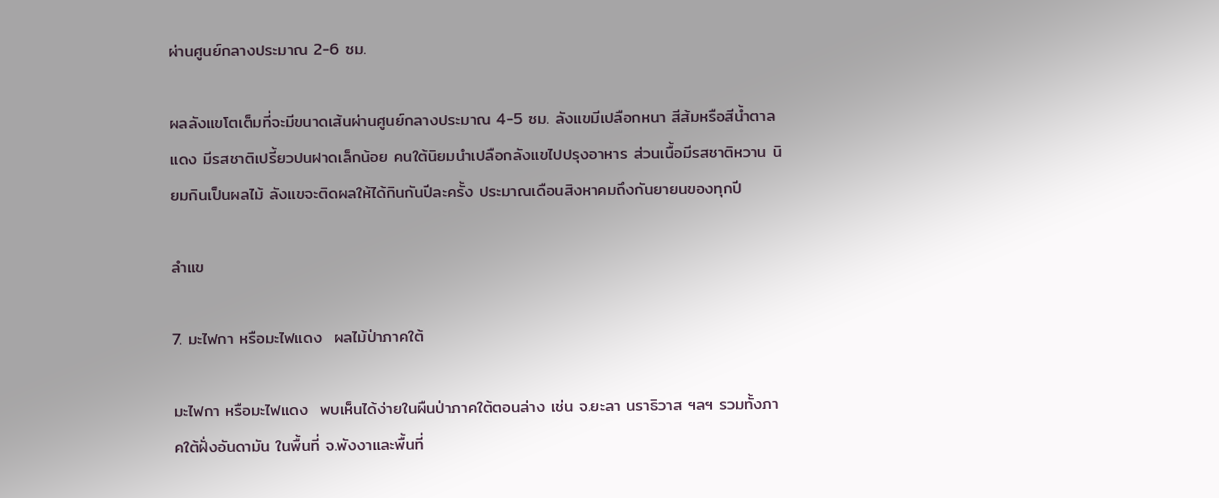ผ่านศูนย์กลางประมาณ 2-6 ซม.

ผลลังแขโตเต็มที่จะมีขนาดเส้นผ่านศูนย์กลางประมาณ 4-5 ซม. ลังแขมีเปลือกหนา สีส้มหรือสีน้ำตาลแดง มีรสชาติเปรี้ยวปนฝาดเล็กน้อย คนใต้นิยมนำเปลือกลังแขไปปรุงอาหาร ส่วนเนื้อมีรสชาติหวาน นิยมกินเป็นผลไม้ ลังแขจะติดผลให้ได้กินกันปีละครั้ง ประมาณเดือนสิงหาคมถึงกันยายนของทุกปี

ลำแข

7. มะไฟกา หรือมะไฟแดง  ผลไม้ป่าภาคใต้

มะไฟกา หรือมะไฟแดง  พบเห็นได้ง่ายในผืนป่าภาคใต้ตอนล่าง เช่น จ.ยะลา นราธิวาส ฯลฯ รวมทั้งภาคใต้ฝั่งอันดามัน ในพื้นที่ จ.พังงาและพื้นที่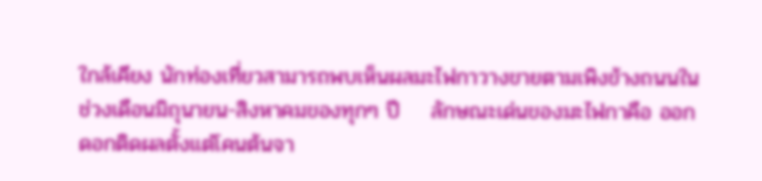ใกล้เคียง นักท่องเที่ยวสามารถพบเห็นผลมะไฟกาวางขายตามเพิงข้างถนนในช่วงเดือนมิถุนายน-สิงหาคมของทุกๆ ปี    ลักษณะเด่นของมะไฟกาคือ ออกดอกติดผลตั้งแต่โคนต้นจา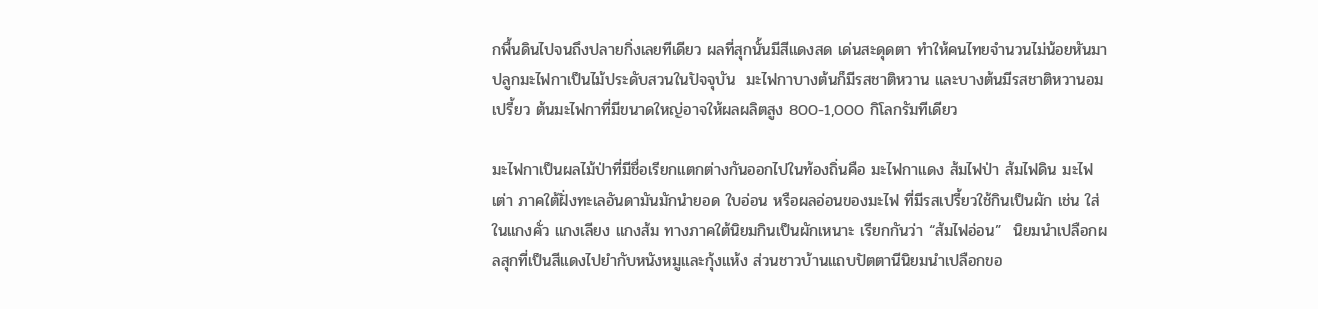กพื้นดินไปจนถึงปลายกิ่งเลยทีเดียว ผลที่สุกนั้นมีสีแดงสด เด่นสะดุดตา ทำให้คนไทยจำนวนไม่น้อยหันมาปลูกมะไฟกาเป็นไม้ประดับสวนในปัจจุบัน  มะไฟกาบางต้นก็มีรสชาติหวาน และบางต้นมีรสชาติหวานอมเปรี้ยว ต้นมะไฟกาที่มีขนาดใหญ่อาจให้ผลผลิตสูง 800-1,000 กิโลกรัมทีเดียว

มะไฟกาเป็นผลไม้ป่าที่มีชื่อเรียกแตกต่างกันออกไปในท้องถิ่นคือ มะไฟกาแดง ส้มไฟป่า ส้มไฟดิน มะไฟเต่า ภาคใต้ฝั่งทะเลอันดามันมักนำยอด ใบอ่อน หรือผลอ่อนของมะไฟ ที่มีรสเปรี้ยวใช้กินเป็นผัก เช่น ใส่ในแกงคั่ว แกงเลียง แกงส้ม ทางภาคใต้นิยมกินเป็นผักเหนาะ เรียกกันว่า “ส้มไฟอ่อน”  นิยมนำเปลือกผลสุกที่เป็นสีแดงไปยำกับหนังหมูและกุ้งแห้ง ส่วนชาวบ้านแถบปัตตานีนิยมนำเปลือกขอ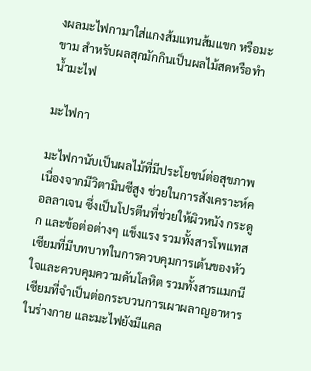งผลมะไฟกามาใส่แกงส้มแทนส้มแขก หรือมะขาม สำหรับผลสุกมักกินเป็นผลไม้สดหรือทำน้ำมะไฟ

มะไฟกา

มะไฟกานับเป็นผลไม้ที่มีประโยชน์ต่อสุขภาพ เนื่องจากมีวิตามินซีสูง ช่วยในการสังเคราะห์คอลลาเจน ซึ่งเป็นโปรตีนที่ช่วยให้ผิวหนัง กระดูก และข้อต่อต่างๆ แข็งแรง รวมทั้งสารโพแทสเซียมที่มีบทบาทในการควบคุมการเต้นของหัวใจและควบคุมความดันโลหิต รวมทั้งสารแมกนีเซียมที่จำเป็นต่อกระบวนการเผาผลาญอาหารในร่างกาย และมะไฟยังมีแคล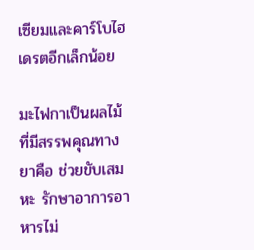เซียมและคาร์โบไฮเดรตอีกเล็กน้อย

มะไฟกาเป็นผลไม้ที่มีสรรพคุณทางยาคือ ช่วยขับเสมหะ รักษาอาการอาหารไม่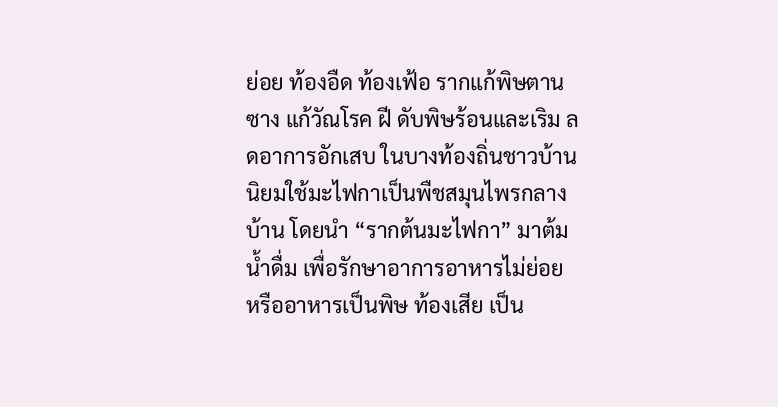ย่อย ท้องอืด ท้องเฟ้อ รากแก้พิษตานซาง แก้วัณโรค ฝี ดับพิษร้อนและเริม ลดอาการอักเสบ ในบางท้องถิ่นชาวบ้านนิยมใช้มะไฟกาเป็นพืชสมุนไพรกลางบ้าน โดยนำ “รากต้นมะไฟกา” มาต้มน้ำดื่ม เพื่อรักษาอาการอาหารไม่ย่อย หรืออาหารเป็นพิษ ท้องเสีย เป็น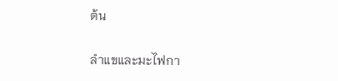ต้น

ลำแขและมะไฟกา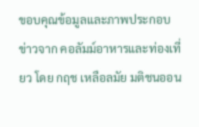ขอบคุณข้อมูลและภาพประกอบข่าวจาก คอลัมม์อาหารและท่องเที่ยว โดย กฤช เหลือลมัย มติชนออน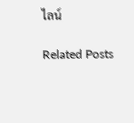ไลน์

Related Posts